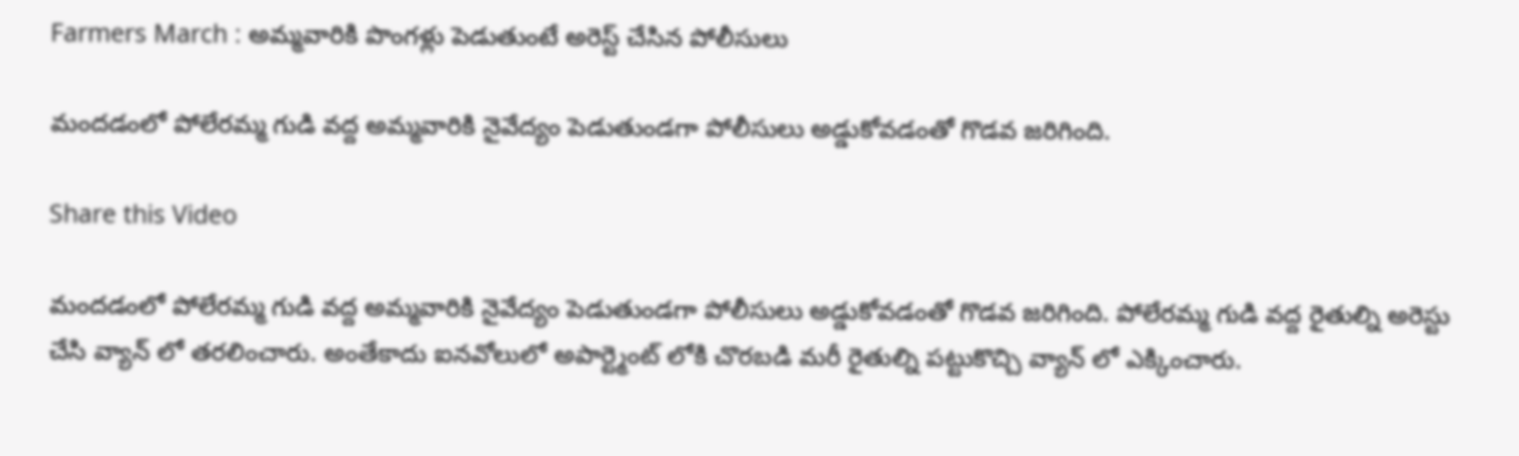Farmers March : అమ్మవారికి పొంగళ్లు పెడుతుంటే అరెస్ట్ చేసిన పోలీసులు

మందడంలో పోలేరమ్మ గుడి వద్ద అమ్మవారికి నైవేద్యం పెడుతుండగా పోలీసులు అడ్డుకోవడంతో గొడవ జరిగింది.

Share this Video

మందడంలో పోలేరమ్మ గుడి వద్ద అమ్మవారికి నైవేద్యం పెడుతుండగా పోలీసులు అడ్డుకోవడంతో గొడవ జరిగింది. పోలేరమ్మ గుడి వద్ద రైతుల్ని అరెస్టు చేసి వ్యాన్ లో తరలించారు. అంతేకాదు ఐనవోలులో అపార్ట్మెంట్ లోకి చొరబడి మరీ రైతుల్ని పట్టుకొచ్చి వ్యాన్ లో ఎక్కించారు.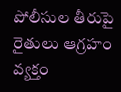పోలీసుల తీరుపై రైతులు ఆగ్రహం వ్యక్తం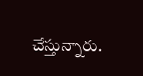చేస్తున్నారు.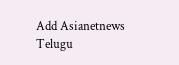Add Asianetnews Telugu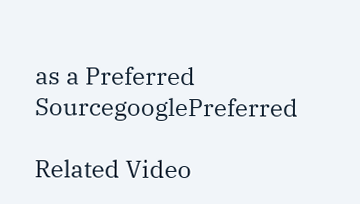as a Preferred SourcegooglePreferred

Related Video